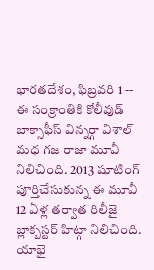భారతదేశం, ఫిబ్రవరి 1 -- ఈ సంక్రాంతికి కోలీవుడ్ బాక్సాఫీస్ విన్నర్గా విశాల్ మధ గజ రాజా మూవీ నిలిచింది. 2013 షూటింగ్ పూర్తిచేసుకున్న ఈ మూవీ 12 ఏళ్ల తర్వాత రిలీజై బ్లాక్బస్టర్ హిట్గా నిలిచింది.
యాభై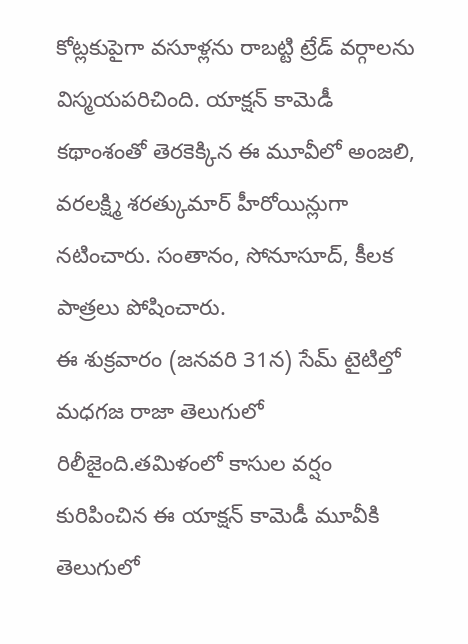కోట్లకుపైగా వసూళ్లను రాబట్టి ట్రేడ్ వర్గాలను విస్మయపరిచింది. యాక్షన్ కామెడీ కథాంశంతో తెరకెక్కిన ఈ మూవీలో అంజలి, వరలక్ష్మి శరత్కుమార్ హీరోయిన్లుగా నటించారు. సంతానం, సోనూసూద్, కీలక పాత్రలు పోషించారు.
ఈ శుక్రవారం (జనవరి 31న) సేమ్ టైటిల్తో మధగజ రాజా తెలుగులో రిలీజైంది.తమిళంలో కాసుల వర్షం కురిపించిన ఈ యాక్షన్ కామెడీ మూవీకి తెలుగులో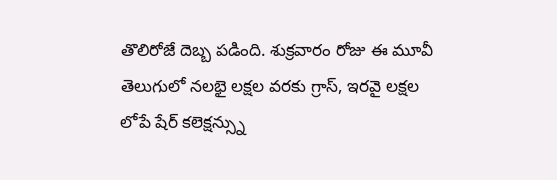తొలిరోజే దెబ్బ పడింది. శుక్రవారం రోజు ఈ మూవీ తెలుగులో నలభై లక్షల వరకు గ్రాస్, ఇరవై లక్షల లోపే షేర్ కలెక్షన్స్ను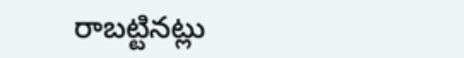రాబట్టినట్లు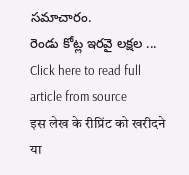సమాచారం.
రెండు కోట్ల ఇరవై లక్షల ...
Click here to read full article from source
इस लेख के रीप्रिंट को खरीदने या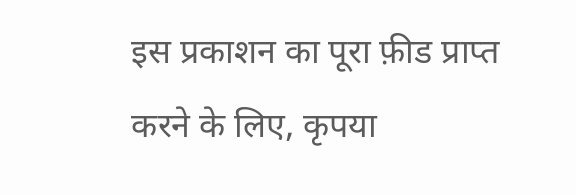इस प्रकाशन का पूरा फ़ीड प्राप्त करने के लिए, कृपया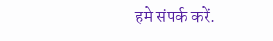हमे संपर्क करें.